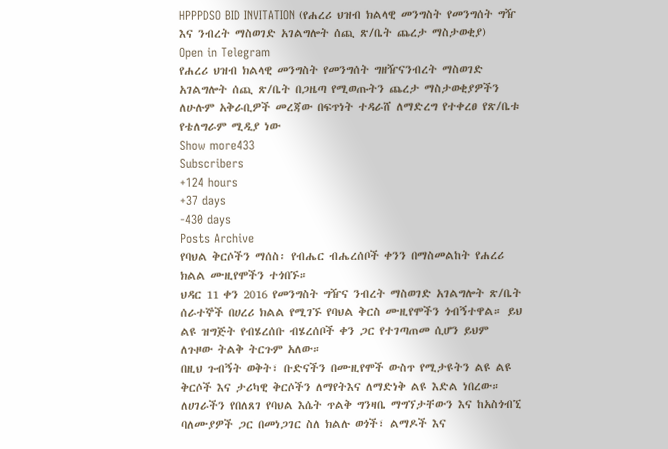HPPPDSO BID INVITATION (የሐረሪ ህዝብ ክልላዊ መንግስት የመንግሰት ግዥ እና ንብረት ማስወገድ አገልግሎት ሰጪ ጽ/ቤት ጨረታ ማስታወቂያ)
Open in Telegram
የሐረሪ ህዝብ ክልላዊ መንግስት የመንግሰት ግዘዥናንብረት ማስወገድ አገልግሎት ሰጪ ጽ/ቤት በጋዜጣ የሚወጡትን ጨረታ ማስታወቂያዎችን ለሁሉም አቅራቢዎች መረጃው በፍጥነት ተዳራሸ ለማድረግ የተቀረፀ የጽ/ቤቱ የቴለግራም ሚዲያ ነው
Show more433
Subscribers
+124 hours
+37 days
-430 days
Posts Archive
የባህል ቅርሶችን ማሰስ፡ የብሔር ብሔረሰቦች ቀንን በማስመልከት የሐረሪ ክልል ሙዚየሞችን ተጎበኙ።
ህዳር 11 ቀን 2016 የመንግስት ግዥና ንብረት ማስወገድ አገልግሎት ጽ/ቤት ሰራተኞች በሀረሪ ክልል የሚገኙ የባህል ቅርስ ሙዚየሞችን ጎብኝተዋል። ይህ ልዩ ዝግጅት የብሄረሰቡ ብሄረሰቦች ቀን ጋር የተገጣጠመ ሲሆን ይህም ለጉዞው ትልቅ ትርጉም አለው።
በዚህ ጉብኝት ወቅት፣ ቡድናችን በሙዚየሞች ውስጥ የሚታዩትን ልዩ ልዩ ቅርሶች እና ታሪካዊ ቅርሶችን ለማየትእና ለማድነቅ ልዩ እድል ነበረው። ለሀገራችን የበለጸገ የባህል እሴት ጥልቅ ግንዛቤ ማግኘታቸውን እና ከአስጎብኚ ባለሙያዎች ጋር በመነጋገር ስለ ክልሉ ወጎች፣ ልማዶች እና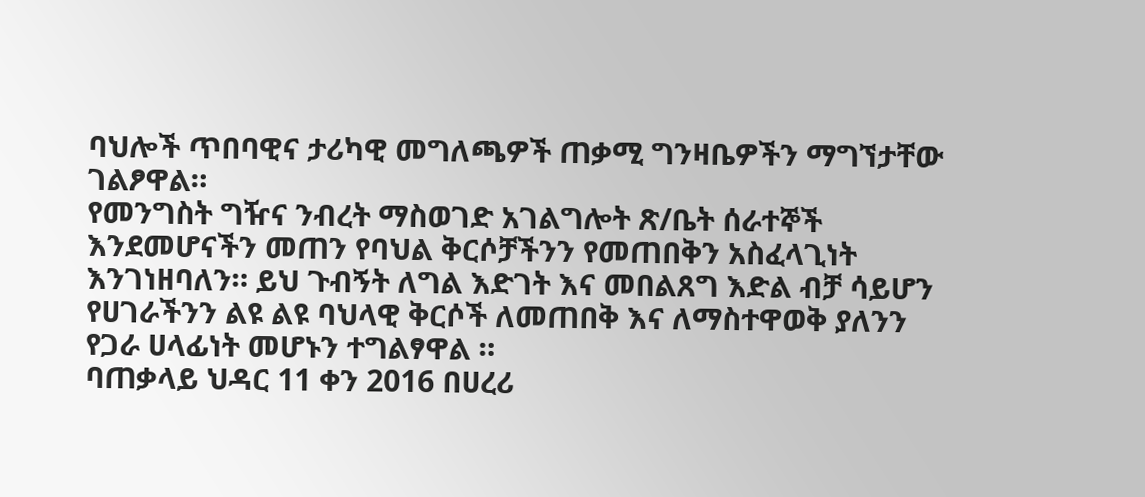ባህሎች ጥበባዊና ታሪካዊ መግለጫዎች ጠቃሚ ግንዛቤዎችን ማግኘታቸው ገልፆዋል።
የመንግስት ግዥና ንብረት ማስወገድ አገልግሎት ጽ/ቤት ሰራተኞች እንደመሆናችን መጠን የባህል ቅርሶቻችንን የመጠበቅን አስፈላጊነት እንገነዘባለን። ይህ ጉብኝት ለግል እድገት እና መበልጸግ እድል ብቻ ሳይሆን የሀገራችንን ልዩ ልዩ ባህላዊ ቅርሶች ለመጠበቅ እና ለማስተዋወቅ ያለንን የጋራ ሀላፊነት መሆኑን ተግልፃዋል ።
ባጠቃላይ ህዳር 11 ቀን 2016 በሀረሪ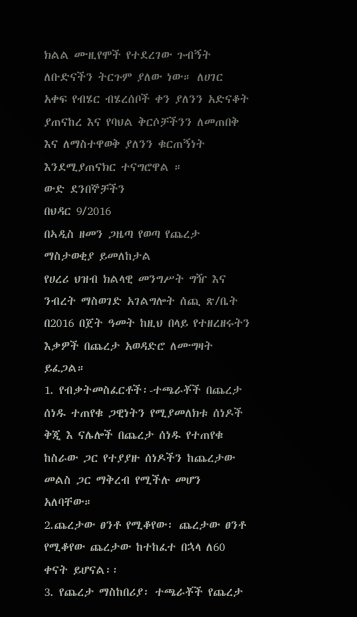ክልል ሙዚየሞች የተደረገው ጉብኝት ለቡድናችን ትርጉም ያለው ነው። ለሀገር አቀፍ የብሄር ብሄረሰቦች ቀን ያለንን አድናቆት ያጠናከረ እና የባህል ቅርሶቻችንን ለመጠበቅ እና ለማስተዋወቅ ያለንን ቁርጠኝነት እንደሚያጠናክር ተናግሮዋል ።
ውድ ደንበኞቻችን
በህዳር 9/2016
በኣዲስ ዘመን ጋዜጣ የወጣ የጨረታ ማስታወቂያ ይመለከታል
የሀረሪ ህዝብ ክልላዊ መንግሥት ግዥ እና ንብረት ማስወገድ አገልግሎት ሰጪ ጽ/ቤት በ2016 በጀት ዓመት ከዚህ በላይ የተዘረዘሩትን እቃዎች በጨረታ አወዳድሮ ለሙግዛት ይፈጋል።
1. የብቃትመስፈርቶች፡-ተጫራቾች በጨረታ ሰነዱ ተጠየቁ ጋዊነትን የሚያመለክቱ ሰነዶች ቅጂ እ ናሌሎች በጨረታ ሰነዱ የተጠየቁ ከስራው ጋር የተያያዙ ሰነዶችን ከጨረታው መልስ ጋር ማቅረብ የሚችሉ መሆን አለባቸው።
2.ጨረታው ፀንቶ የሚቆየው፡ ጨረታው ፀንቶ የሚቆየው ጨረታው ከተከፈተ በኋላ ለ60 ቀናት ይሆናል፡፡
3. የጨረታ ማስከበሪያ፡ ተጫራቾች የጨረታ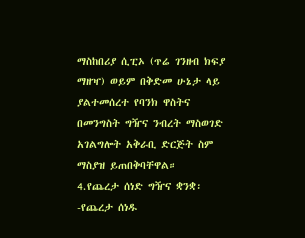ማስከበሪያ ሲፒኦ (ጥሬ ገንዘብ ክፍያ ማዘዣ) ወይም በቅድመ ሁኔታ ላይ ያልተመሰረተ የባንክ ዋስትና በመንግስት ግዥና ንብረት ማስወገድ አገልግሎት አቅራቢ ድርጅት ስም ማስያዝ ይጠበቅባቸዋል።
4.የጨረታ ሰነድ ግዥና ቋንቋ፡-የጨረታ ሰነዱ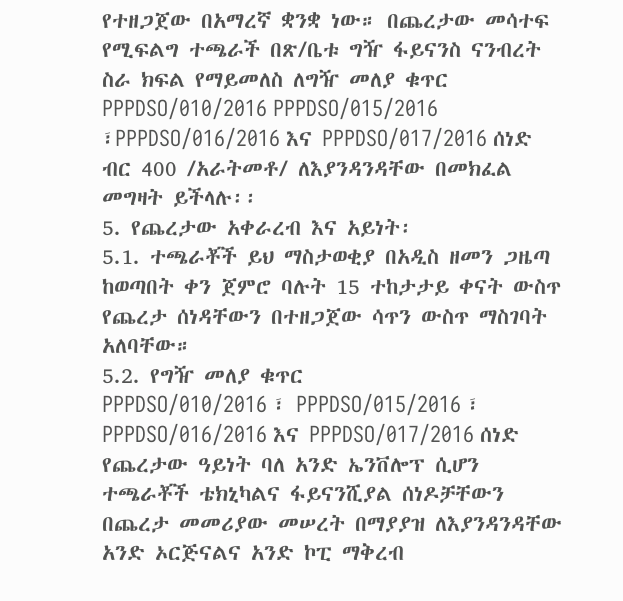የተዘጋጀው በአማረኛ ቋንቋ ነው። በጨረታው መሳተፍ የሚፍልግ ተጫራች በጽ/ቤቱ ግዥ ፋይናንስ ናንብረት ስራ ክፍል የማይመለስ ለግዥ መለያ ቁጥር PPPDSO/010/2016 PPPDSO/015/2016 ፣PPPDSO/016/2016 እና PPPDSO/017/2016 ሰነድ ብር 400 /አራትመቶ/ ለእያንዳንዳቸው በመክፈል መግዛት ይችላሉ፡፡
5. የጨረታው አቀራረብ እና አይነት፡
5.1. ተጫራቾች ይህ ማስታወቂያ በአዲስ ዘመን ጋዜጣ ከወጣበት ቀን ጀምሮ ባሉት 15 ተከታታይ ቀናት ውስጥ የጨረታ ሰነዳቸውን በተዘጋጀው ሳጥን ውስጥ ማስገባት አለባቸው።
5.2. የግዥ መለያ ቁጥር
PPPDSO/010/2016 ፣ PPPDSO/015/2016 ፣ PPPDSO/016/2016 እና PPPDSO/017/2016 ሰነድ የጨረታው ዓይነት ባለ አንድ ኤንቨሎፕ ሲሆን ተጫራቾች ቴክኒካልና ፋይናንሺያል ሰነዶቻቸውን በጨረታ መመሪያው መሠረት በማያያዝ ለእያንዳንዳቸው አንድ ኦርጅናልና አንድ ኮፒ ማቅረብ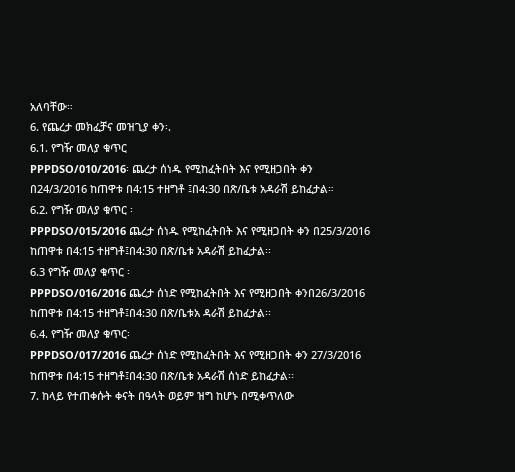አለባቸው።
6. የጨረታ መክፈቻና መዝጊያ ቀን፡.
6.1. የግዥ መለያ ቁጥር
PPPDSO/010/2016፡ ጨረታ ሰነዱ የሚከፈትበት እና የሚዘጋበት ቀን በ24/3/2016 ከጠዋቱ በ4:15 ተዘግቶ ፤በ4:30 በጽ/ቤቱ አዳራሽ ይከፈታል።
6.2. የግዥ መለያ ቁጥር ፡
PPPDSO/015/2016 ጨረታ ሰነዱ የሚከፈትበት እና የሚዘጋበት ቀን በ25/3/2016 ከጠዋቱ በ4:15 ተዘግቶ፤በ4:30 በጽ/ቤቱ አዳራሽ ይከፈታል፡፡
6.3 የግዥ መለያ ቁጥር ፡
PPPDSO/016/2016 ጨረታ ሰነድ የሚከፈትበት እና የሚዘጋበት ቀንበ26/3/2016 ከጠዋቱ በ4:15 ተዘግቶ፤በ4:30 በጽ/ቤቱአ ዳራሽ ይከፈታል፡፡
6.4. የግዥ መለያ ቁጥር፡
PPPDSO/017/2016 ጨረታ ሰነድ የሚከፈትበት እና የሚዘጋበት ቀን 27/3/2016 ከጠዋቱ በ4:15 ተዘግቶ፤በ4:30 በጽ/ቤቱ አዳራሽ ሰነድ ይከፈታል፡፡
7. ከላይ የተጠቀሱት ቀናት በዓላት ወይም ዝግ ከሆኑ በሚቀጥለው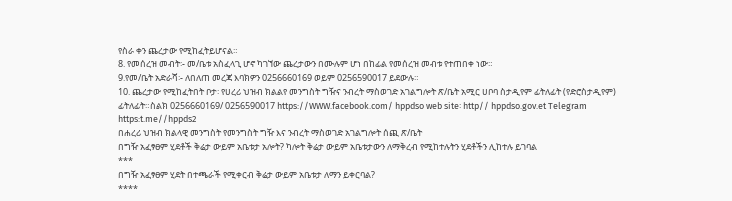የስራ ቀን ጨረታው የሚከፈትይሆናል።
8. የመሰረዝ መብት፡- መ/ቤቱ አስፈላጊ ሆኖ ካገኘው ጨረታውን በሙሉም ሆነ በከፊል የመሰረዝ መብቱ የተጠበቀ ነው።
9.የመ/ቤት አድራሻ፡- ለበለጠ መረጃ እባክዎን 0256660169 ወይም 0256590017 ይደውሉ።
10. ጨረታው የሚከፈትበት ቦታ፡ የሀረሪ ህዝብ ክልልየ መንግስት ግዥና ንብረት ማስወገድ አገልግሎት ጽ/ቤት አሚር ሀቦባ ስታዲየም ፊትለፊት (የድሮስታዲየም) ፊትለፊት።ስልክ 0256660169/ 0256590017 https://WWW.facebook.com/ hppdso web site፡ http// hppdso.gov.et Telegram https:t.me//hppds2
በሐረሪ ህዝብ ክልላዊ መንግስት የመንግስት ግዥ እና ንብረት ማስወገድ አገልግሎት ሰጪ ጽ/ቤት
በግዥ አፈፃፀም ሂደቶች ቅሬታ ውይም አቤቱታ አሎት? ካሎት ቅሬታ ውይም አቤቱታውን ለማቅረብ የሚከተሉትን ሂደቶችን ሊከተሉ ይገባል
***
በግዥ አፈፃፀም ሂደት በተጫራች የሚቀርብ ቅሬታ ውይም አቤቱታ ለማን ይቀርባል?
****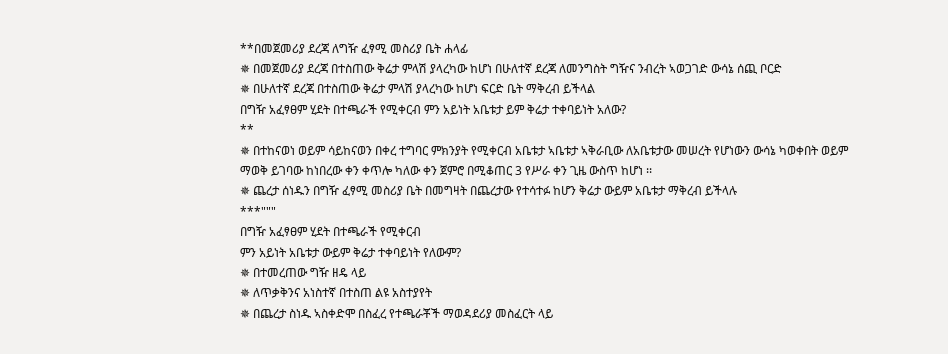**በመጀመሪያ ደረጃ ለግዥ ፈፃሚ መስሪያ ቤት ሐላፊ
✵ በመጀመሪያ ደረጃ በተስጠው ቅሬታ ምላሽ ያላረካው ከሆነ በሁለተኛ ደረጃ ለመንግስት ግዥና ንብረት ኣወጋገድ ውሳኔ ሰጪ ቦርድ
✵ በሁለተኛ ደረጃ በተስጠው ቅሬታ ምላሽ ያላረካው ከሆነ ፍርድ ቤት ማቅረብ ይችላል
በግዥ አፈፃፀም ሂደት በተጫራች የሚቀርብ ምን አይነት አቤቱታ ይም ቅሬታ ተቀባይነት አለው?
**
✵ በተከናወነ ወይም ሳይከናወን በቀረ ተግባር ምክንያት የሚቀርብ አቤቱታ ኣቤቱታ ኣቅራቢው ለአቤቱታው መሠረት የሆነውን ውሳኔ ካወቀበት ወይም ማወቅ ይገባው ከነበረው ቀን ቀጥሎ ካለው ቀን ጀምሮ በሚቆጠር 3 የሥራ ቀን ጊዜ ውስጥ ከሆነ ፡፡
✵ ጨረታ ሰነዱን በግዥ ፈፃሚ መስሪያ ቤት በመግዛት በጨረታው የተሳተፉ ከሆን ቅሬታ ውይም አቤቱታ ማቅረብ ይችላሉ
***"""
በግዥ አፈፃፀም ሂደት በተጫራች የሚቀርብ
ምን አይነት አቤቱታ ውይም ቅሬታ ተቀባይነት የለውም?
✵ በተመረጠው ግዥ ዘዴ ላይ
✵ ለጥቃቅንና አነስተኛ በተስጠ ልዩ አስተያየት
✵ በጨረታ ስነዱ ኣስቀድሞ በስፈረ የተጫራቾች ማወዳደሪያ መስፈርት ላይ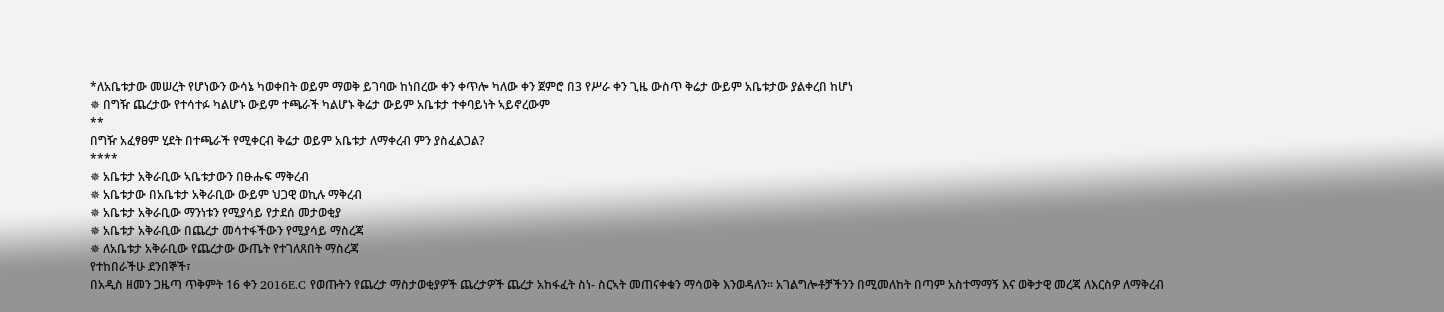*ለአቤቱታው መሠረት የሆነውን ውሳኔ ካወቀበት ወይም ማወቅ ይገባው ከነበረው ቀን ቀጥሎ ካለው ቀን ጀምሮ በ3 የሥራ ቀን ጊዜ ውስጥ ቅሬታ ውይም አቤቱታው ያልቀረበ ከሆነ
✵ በግዥ ጨረታው የተሳተፉ ካልሆኑ ውይም ተጫራች ካልሆኑ ቅሬታ ውይም አቤቱታ ተቀባይነት ኣይኖረውም
**
በግዥ አፈፃፀም ሂደት በተጫራች የሚቀርብ ቅሬታ ወይም አቤቱታ ለማቀረብ ምን ያስፈልጋል?
****
✵ አቤቱታ አቅራቢው ኣቤቱታውን በፁሑፍ ማቅረብ
✵ አቤቱታው በአቤቱታ አቅራቢው ውይም ህጋዊ ወኪሉ ማቅረብ
✵ አቤቱታ አቅራቢው ማንነቱን የሚያሳይ የታደሰ መታወቂያ
✵ አቤቱታ አቅራቢው በጨረታ መሳተፋችውን የሚያሳይ ማስረጃ
✵ ለአቤቱታ አቅራቢው የጨረታው ውጤት የተገለጸበት ማስረጃ
የተከበራችሁ ደንበኞች፣
በአዲስ ዘመን ጋዜጣ ጥቅምት 16 ቀን 2016E.C የወጡትን የጨረታ ማስታወቂያዎች ጨረታዎች ጨረታ አከፋፈት ስነ- ስርኣት መጠናቀቁን ማሳወቅ እንወዳለን። አገልግሎቶቻችንን በሚመለከት በጣም አስተማማኝ እና ወቅታዊ መረጃ ለእርስዎ ለማቅረብ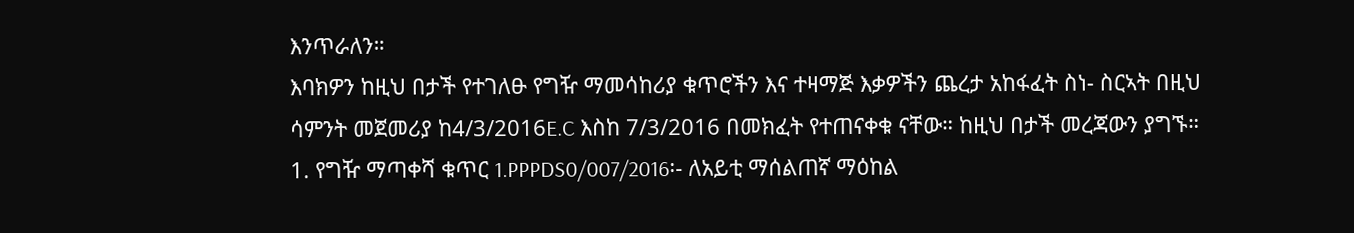እንጥራለን።
እባክዎን ከዚህ በታች የተገለፁ የግዥ ማመሳከሪያ ቁጥሮችን እና ተዛማጅ እቃዎችን ጨረታ አከፋፈት ስነ- ስርኣት በዚህ ሳምንት መጀመሪያ ከ4/3/2016E.C እስከ 7/3/2016 በመክፈት የተጠናቀቁ ናቸው። ከዚህ በታች መረጃውን ያግኙ።
1. የግዥ ማጣቀሻ ቁጥር 1.PPPDS0/007/2016፡- ለአይቲ ማሰልጠኛ ማዕከል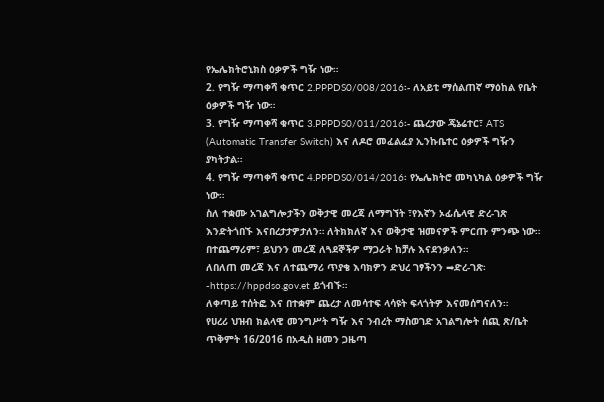የኤሌክትሮኒክስ ዕቃዎች ግዥ ነው።
2. የግዥ ማጣቀሻ ቁጥር 2.PPPDS0/008/2016፡- ለአይቲ ማሰልጠኛ ማዕከል የቤት ዕቃዎች ግዥ ነው።
3. የግዥ ማጣቀሻ ቁጥር 3.PPPDS0/011/2016፡- ጨረታው ጄኔሬተር፣ ATS (Automatic Transfer Switch) እና ለዶሮ መፈልፈያ ኢንኩቤተር ዕቃዎች ግዥን ያካትታል።
4. የግዥ ማጣቀሻ ቁጥር 4.PPPDS0/014/2016፡ የኤሌክትሮ መካኒካል ዕቃዎች ግዥ ነው።
ስለ ተቋሙ አገልግሎታችን ወቅታዊ መረጃ ለማግኘት ፣የእኛን ኦፊሴላዊ ድረ-ገጽ እንድትጎበኙ እናበረታታዎታለን። ለትክክለኛ እና ወቅታዊ ዝመናዎች ምርጡ ምንጭ ነው። በተጨማሪም፣ ይህንን መረጃ ለጓደኞችዎ ማጋራት ከቻሉ እናደንቃለን።
ለበለጠ መረጃ እና ለተጨማሪ ጥያቄ እባክዎን ድህረ ገፃችንን ➡ድረ-ገጽ፡-https://hppdso.gov.et ይጎብኙ።
ለቀጣይ ተሰትፎ እና በተቋም ጨረታ ለመሳተፍ ላሳዩት ፍላጎትዎ እናመሰግናለን።
የሀረሪ ህዝብ ክልላዊ መንግሥት ግዥ እና ንብረት ማስወገድ አገልግሎት ሰጪ ጽ/ቤት
ጥቅምት 16/2016 በአዲስ ዘመን ጋዜጣ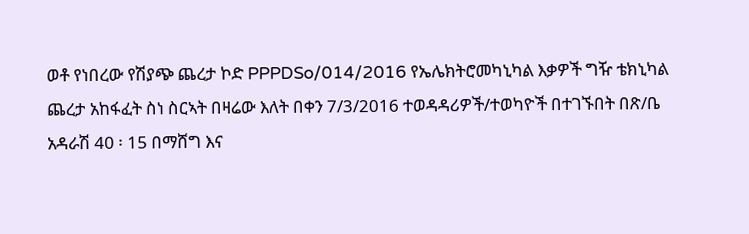ወቶ የነበረው የሽያጭ ጨረታ ኮድ PPPDSo/014/2016 የኤሌክትሮመካኒካል እቃዎች ግዥ ቴክኒካል ጨረታ አከፋፈት ስነ ስርኣት በዛሬው እለት በቀን 7/3/2016 ተወዳዳሪዎች/ተወካዮች በተገኙበት በጽ/ቤ አዳራሽ 40 ፡ 15 በማሸግ እና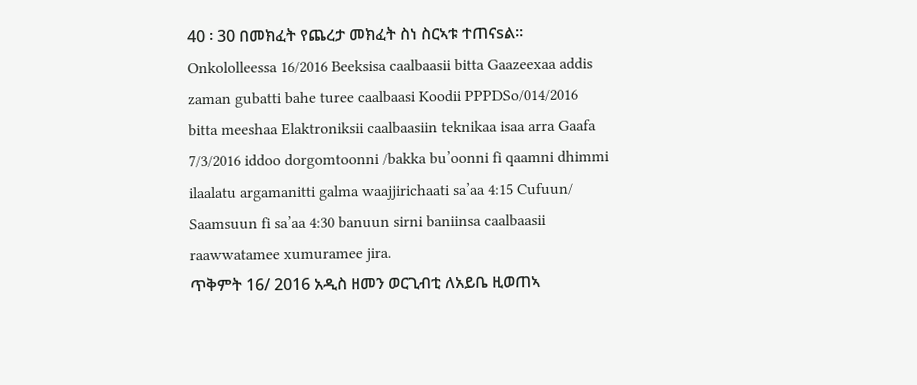40 ፡ 30 በመክፈት የጨረታ መክፈት ስነ ስርኣቱ ተጠናsል፡፡
Onkololleessa 16/2016 Beeksisa caalbaasii bitta Gaazeexaa addis zaman gubatti bahe turee caalbaasi Koodii PPPDSo/014/2016 bitta meeshaa Elaktroniksii caalbaasiin teknikaa isaa arra Gaafa 7/3/2016 iddoo dorgomtoonni /bakka bu’oonni fi qaamni dhimmi ilaalatu argamanitti galma waajjirichaati sa’aa 4:15 Cufuun/ Saamsuun fi sa’aa 4:30 banuun sirni baniinsa caalbaasii raawwatamee xumuramee jira.
ጥቅምት 16/ 2016 አዲስ ዘመን ወርጊብቲ ለአይቤ ዚወጠኣ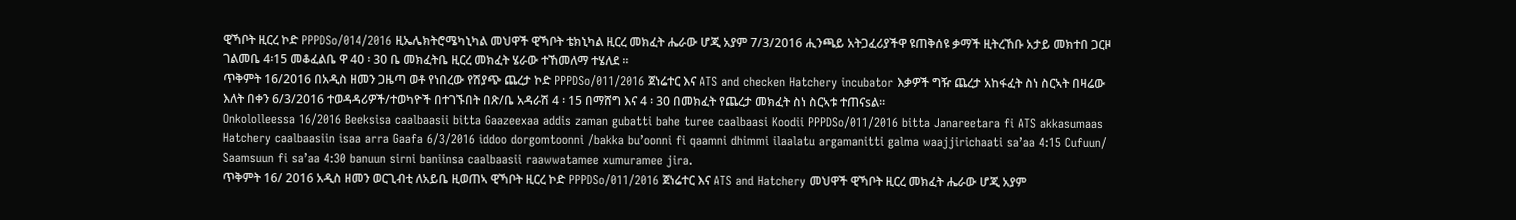ዊኻቦት ዚርረ ኮድ PPPDSo/014/2016 ዚኤሌክትሮሜካኒካል መህዋች ዊኻቦት ቴክኒካል ዚርረ መክፈት ሔራው ሆጂ አያም 7/3/2016 ሒንጫይ አትጋፈሪያችዋ ዩጠቅሰዩ ቃማች ዚትረኸቡ አታይ መክተበ ጋርዞ ገልመቤ 4፡15 መቆፈልቤ ዋ 40 ፡ 30 ቤ መክፈትቤ ዚርረ መክፈት ሄራው ተኸመለማ ተሄለደ ፡፡
ጥቅምት 16/2016 በአዲስ ዘመን ጋዜጣ ወቶ የነበረው የሽያጭ ጨረታ ኮድ PPPDSo/011/2016 ጀነሬተር እና ATS and checken Hatchery incubator እቃዎች ግዥ ጨረታ አከፋፈት ስነ ስርኣት በዛሬው እለት በቀን 6/3/2016 ተወዳዳሪዎች/ተወካዮች በተገኙበት በጽ/ቤ አዳራሽ 4 ፡ 15 በማሸግ እና 4 ፡ 30 በመክፈት የጨረታ መክፈት ስነ ስርኣቱ ተጠናsል፡፡
Onkololleessa 16/2016 Beeksisa caalbaasii bitta Gaazeexaa addis zaman gubatti bahe turee caalbaasi Koodii PPPDSo/011/2016 bitta Janareetara fi ATS akkasumaas Hatchery caalbaasiin isaa arra Gaafa 6/3/2016 iddoo dorgomtoonni /bakka bu’oonni fi qaamni dhimmi ilaalatu argamanitti galma waajjirichaati sa’aa 4:15 Cufuun/ Saamsuun fi sa’aa 4:30 banuun sirni baniinsa caalbaasii raawwatamee xumuramee jira.
ጥቅምት 16/ 2016 አዲስ ዘመን ወርጊብቲ ለአይቤ ዚወጠኣ ዊኻቦት ዚርረ ኮድ PPPDSo/011/2016 ጀነሬተር እና ATS and Hatchery መህዋች ዊኻቦት ዚርረ መክፈት ሔራው ሆጂ አያም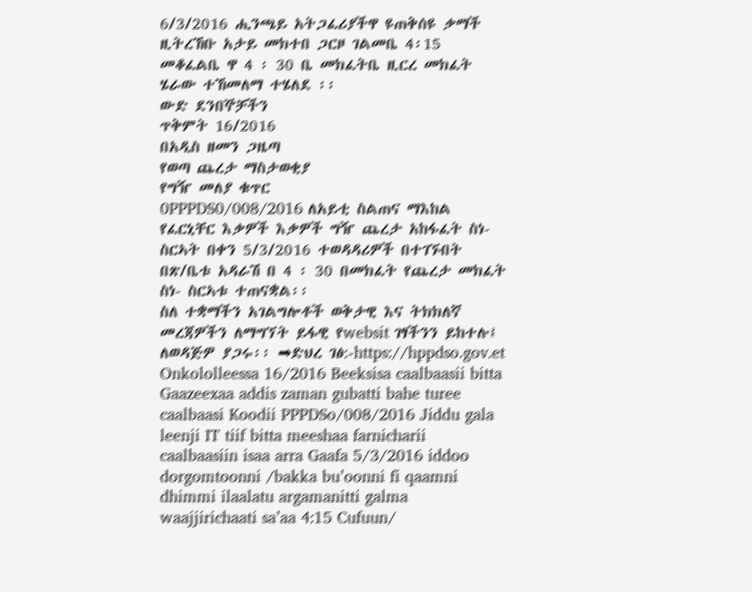6/3/2016 ሒንጫይ አትጋፈሪያችዋ ዩጠቅሰዩ ቃማች ዚትረኸቡ አታይ መክተበ ጋርዞ ገልመቤ 4፡15 መቆፈልቤ ዋ 4 ፡ 30 ቤ መክፈትቤ ዚርረ መክፈት ሄራው ተኸመለማ ተሄለደ ፡፡
ውድ ደንበኞቻችን
ጥቅምት 16/2016
በአዲስ ዘመን ጋዜጣ
የወጣ ጨረታ ማስታወቂያ
የግዥ መለያ ቁጥር
0PPPDS0/008/2016 ለአይቲ ስልጠና ማእከል የፈርኒቸር እቃዎች እቃዎች ግዥ ጨረታ አከፋፈት ስነ- ስርኣት በቀን 5/3/2016 ተወዳዳሪዎች በተገኙበት በጽ/ቤቱ አዳራሽ በ 4 ፡ 30 በመክፈት የጨረታ መክፈት ስነ- ስርኣቱ ተጠናቋል፡፡
ስለ ተቋማችን አገልግሎቶች ወቅታዊ እና ትክክለኛ መረጃዎችን ለማግኘት ይፋዊ የwebsit ገፃችንን ይከተሉ፤ ለወዳጅዎ ያጋሩ፡፡ ➡ድህረ ገፅ:-https://hppdso.gov.et
Onkololleessa 16/2016 Beeksisa caalbaasii bitta Gaazeexaa addis zaman gubatti bahe turee caalbaasi Koodii PPPDSo/008/2016 Jiddu gala leenji IT tiif bitta meeshaa farnicharii caalbaasiin isaa arra Gaafa 5/3/2016 iddoo dorgomtoonni /bakka bu’oonni fi qaamni dhimmi ilaalatu argamanitti galma waajjirichaati sa’aa 4:15 Cufuun/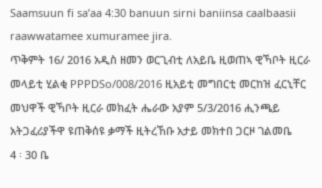Saamsuun fi sa’aa 4:30 banuun sirni baniinsa caalbaasii raawwatamee xumuramee jira.
ጥቅምት 16/ 2016 አዲስ ዘመን ወርጊብቲ ለአይቤ ዚወጠኣ ዊኻቦት ዚርራ መላይቲ ሂልቂ PPPDSo/008/2016 ዚአይቲ መግበርቲ መርከዝ ፈርኒቸር መህዋች ዊኻቦት ዚርራ መክፈት ሔራው አያም 5/3/2016 ሒንጫይ አትጋፈሪያችዋ ዩጠቅሰዩ ቃማች ዚትረኸቡ አታይ መክተበ ጋርዞ ገልመቤ
4 ፡ 30 ቤ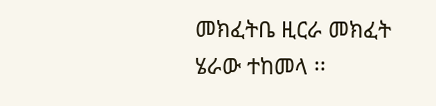መክፈትቤ ዚርራ መክፈት ሄራው ተከመላ ፡፡